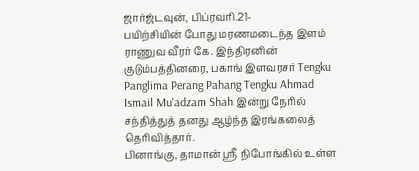ஜார்ஜ்டவுன், பிப்ரவரி.21-
பயிற்சியின் போது மரணமடைந்த இளம் ராணுவ வீரர் கே. இந்திரனின் குடும்பத்தினரை, பகாங் இளவரசர் Tengku Panglima Perang Pahang Tengku Ahmad Ismail Mu'adzam Shah இன்று நேரில் சந்தித்துத் தனது ஆழ்ந்த இரங்கலைத் தெரிவித்தார்.
பினாங்கு, தாமான் ஸ்ரீ நிபோங்கில் உள்ள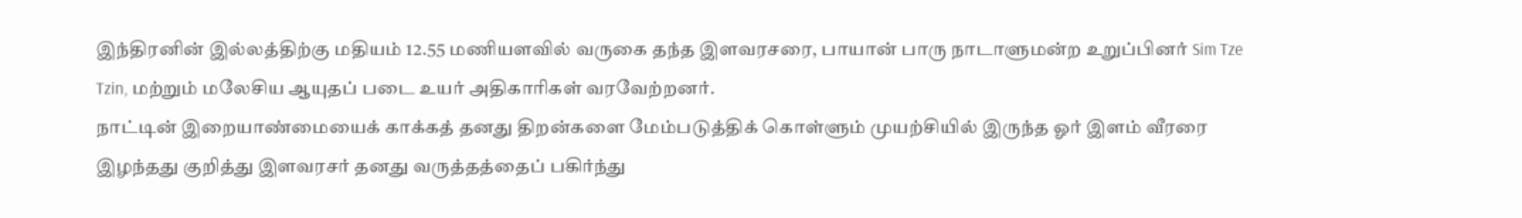இந்திரனின் இல்லத்திற்கு மதியம் 12.55 மணியளவில் வருகை தந்த இளவரசரை, பாயான் பாரு நாடாளுமன்ற உறுப்பினர் Sim Tze Tzin, மற்றும் மலேசிய ஆயுதப் படை உயர் அதிகாரிகள் வரவேற்றனர்.
நாட்டின் இறையாண்மையைக் காக்கத் தனது திறன்களை மேம்படுத்திக் கொள்ளும் முயற்சியில் இருந்த ஓர் இளம் வீரரை இழந்தது குறித்து இளவரசர் தனது வருத்தத்தைப் பகிர்ந்து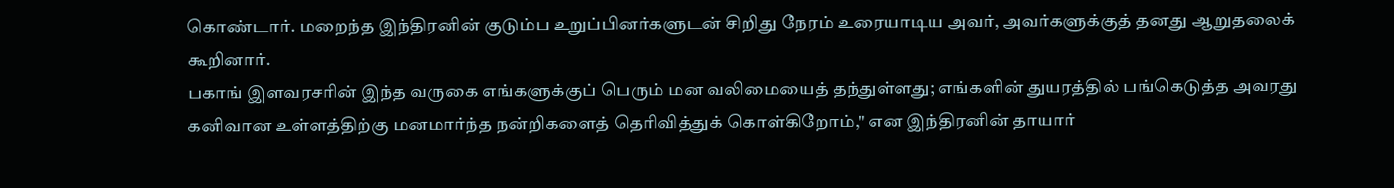கொண்டார். மறைந்த இந்திரனின் குடும்ப உறுப்பினர்களுடன் சிறிது நேரம் உரையாடிய அவர், அவர்களுக்குத் தனது ஆறுதலைக் கூறினார்.
பகாங் இளவரசரின் இந்த வருகை எங்களுக்குப் பெரும் மன வலிமையைத் தந்துள்ளது; எங்களின் துயரத்தில் பங்கெடுத்த அவரது கனிவான உள்ளத்திற்கு மனமார்ந்த நன்றிகளைத் தெரிவித்துக் கொள்கிறோம்," என இந்திரனின் தாயார்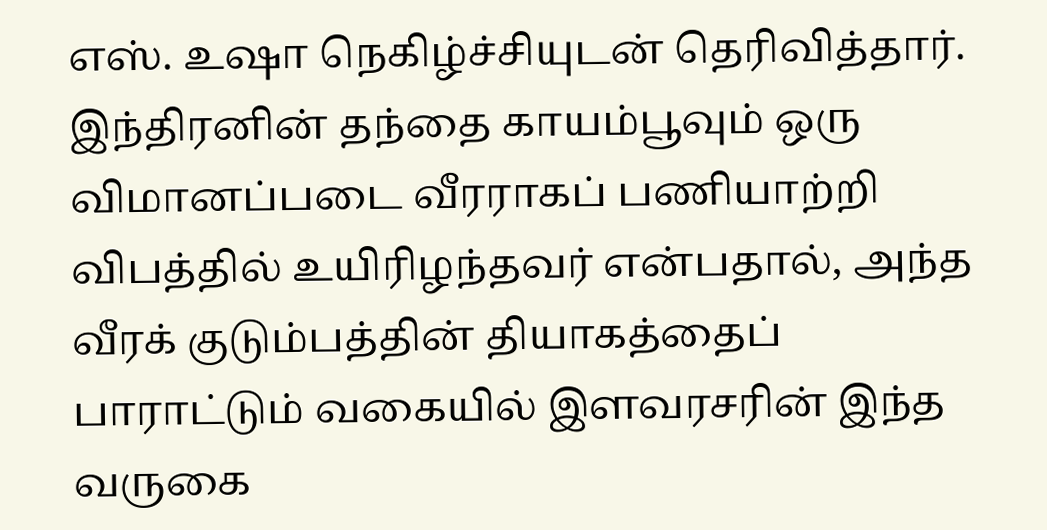எஸ். உஷா நெகிழ்ச்சியுடன் தெரிவித்தார்.
இந்திரனின் தந்தை காயம்பூவும் ஒரு விமானப்படை வீரராகப் பணியாற்றி விபத்தில் உயிரிழந்தவர் என்பதால், அந்த வீரக் குடும்பத்தின் தியாகத்தைப் பாராட்டும் வகையில் இளவரசரின் இந்த வருகை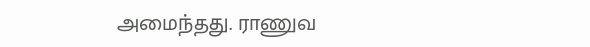அமைந்தது. ராணுவ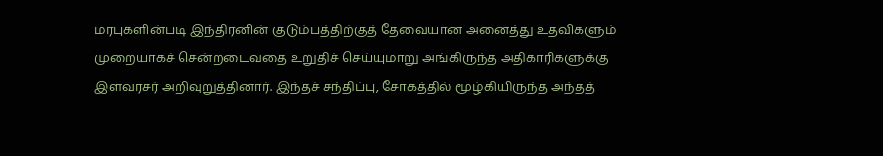மரபுகளின்படி இந்திரனின் குடும்பத்திற்குத் தேவையான அனைத்து உதவிகளும் முறையாகச் சென்றடைவதை உறுதிச் செய்யுமாறு அங்கிருந்த அதிகாரிகளுக்கு இளவரசர் அறிவுறுத்தினார். இந்தச் சந்திப்பு, சோகத்தில் மூழ்கியிருந்த அந்தத்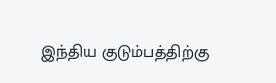இந்திய குடும்பத்திற்கு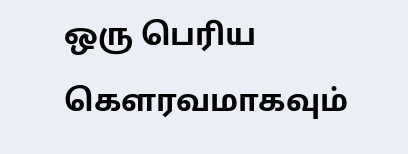ஒரு பெரிய கௌரவமாகவும்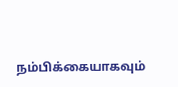நம்பிக்கையாகவும்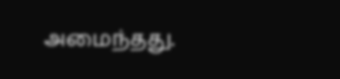அமைந்தது.